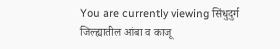You are currently viewing सिंधुदुर्ग जिल्ह्यातील आंबा व काजू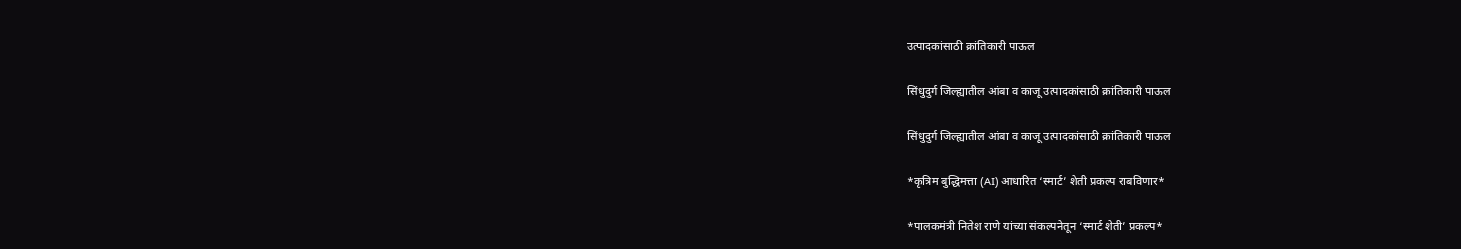उत्पादकांसाठी क्रांतिकारी पाऊल

सिंधुदुर्ग जिल्ह्यातील आंबा व काजू उत्पादकांसाठी क्रांतिकारी पाऊल

सिंधुदुर्ग जिल्ह्यातील आंबा व काजू उत्पादकांसाठी क्रांतिकारी पाऊल

*कृत्रिम बुद्धिमत्ता (AI) आधारित ‘स्मार्ट’ शेती प्रकल्प राबविणार*

*पालकमंत्री नितेश राणे यांच्या संकल्पनेतून ‘स्मार्ट शेती’ प्रकल्प*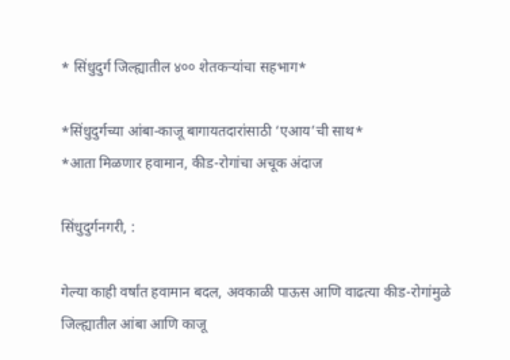* सिंधुदुर्ग जिल्ह्यातील ४०० शेतकऱ्यांचा सहभाग*

*सिंधुदुर्गच्या आंबा-काजू बागायतदारांसाठी ‘एआय’ची साथ*
*आता मिळणार हवामान, कीड-रोगांचा अचूक अंदाज

सिंधुदुर्गनगरी, :

गेल्या काही वर्षांत हवामान बदल, अवकाळी पाऊस आणि वाढत्या कीड-रोगांमुळे जिल्ह्यातील आंबा आणि काजू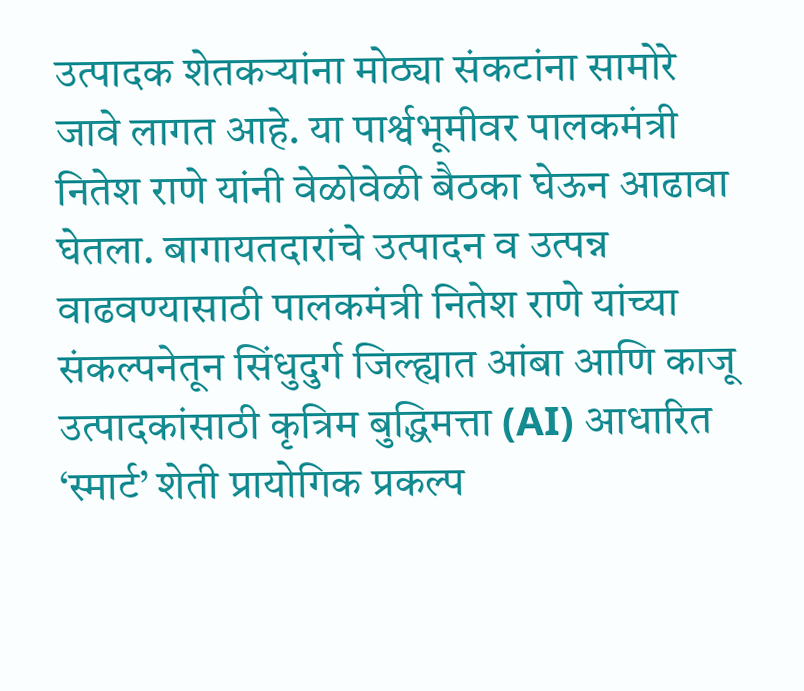उत्पादक शेतकऱ्यांना मोठ्या संकटांना सामोरे जावे लागत आहे. या पार्श्वभूमीवर पालकमंत्री नितेश राणे यांनी वेळोवेळी बैठका घेऊन आढावा घेतला. बागायतदारांचे उत्पादन व उत्पन्न वाढवण्यासाठी पालकमंत्री नितेश राणे यांच्या संकल्पनेतून सिंधुदुर्ग जिल्ह्यात आंबा आणि काजू उत्पादकांसाठी कृत्रिम बुद्धिमत्ता (AI) आधारित ‘स्मार्ट’ शेती प्रायोगिक प्रकल्प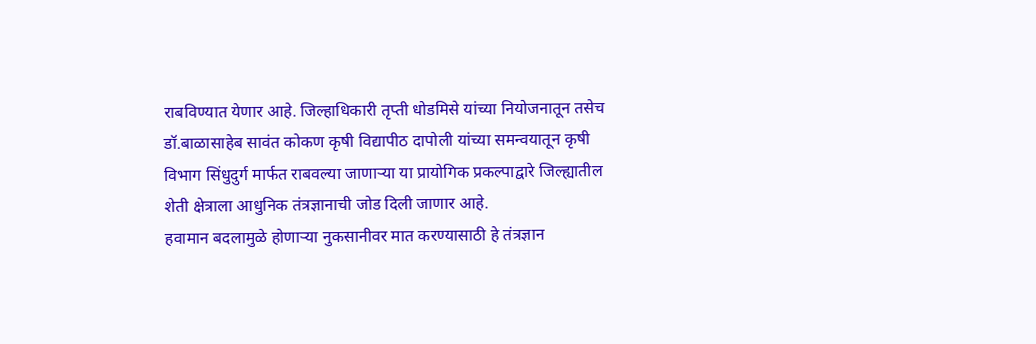राबविण्यात येणार आहे. जिल्हाधिकारी तृप्ती धोडमिसे यांच्या नियोजनातून तसेच डॉ.बाळासाहेब सावंत कोकण कृषी विद्यापीठ दापोली यांच्या समन्वयातून कृषी विभाग सिंधुदुर्ग मार्फत राबवल्या जाणाऱ्या या प्रायोगिक प्रकल्पाद्वारे जिल्ह्यातील शेती क्षेत्राला आधुनिक तंत्रज्ञानाची जोड दिली जाणार आहे.
हवामान बदलामुळे होणाऱ्या नुकसानीवर मात करण्यासाठी हे तंत्रज्ञान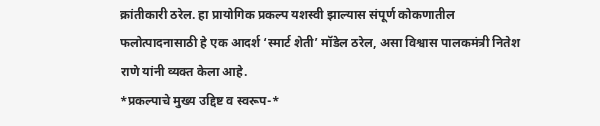क्रांतीकारी ठरेल. हा प्रायोगिक प्रकल्प यशस्वी झाल्यास संपूर्ण कोकणातील फलोत्पादनासाठी हे एक आदर्श ‘स्मार्ट शेती’ मॉडेल ठरेल, असा विश्वास पालकमंत्री नितेश राणे यांनी व्यक्त केला आहे.
*प्रकल्पाचे मुख्य उद्दिष्ट व स्वरूप-*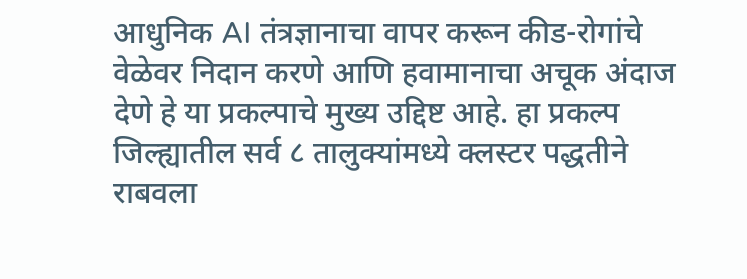आधुनिक AI तंत्रज्ञानाचा वापर करून कीड-रोगांचे वेळेवर निदान करणे आणि हवामानाचा अचूक अंदाज देणे हे या प्रकल्पाचे मुख्य उद्दिष्ट आहे. हा प्रकल्प जिल्ह्यातील सर्व ८ तालुक्यांमध्ये क्लस्टर पद्धतीने राबवला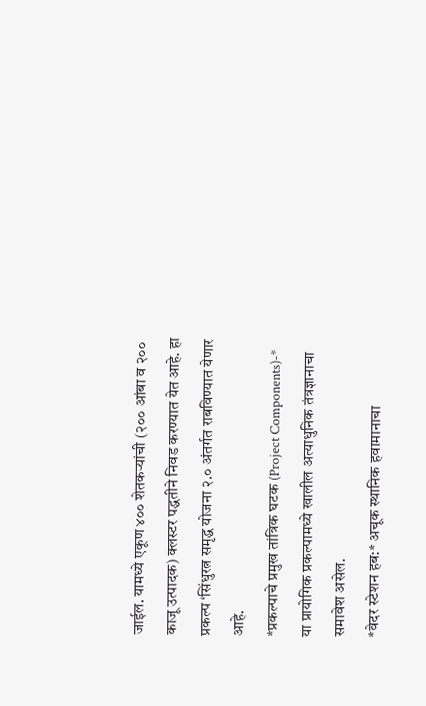जाईल. यामध्ये एकूण ४०० शेतकऱ्यांची (२०० आंबा व २०० काजू उत्पादक) क्लस्टर पद्धतीने निवड करण्यात येत आहे. हा प्रकल्प ‘सिंधुरत्न समृद्ध योजना २.० अंतर्गत राबविण्यात येणार आहे.
*प्रकल्पाचे प्रमुख तांत्रिक घटक (Project Components)-*
या प्रायोगिक प्रकल्पामध्ये खालील अत्याधुनिक तंत्रज्ञानाचा समावेश असेल.
*वेदर स्टेशन हब:* अचूक स्थानिक हवामानाचा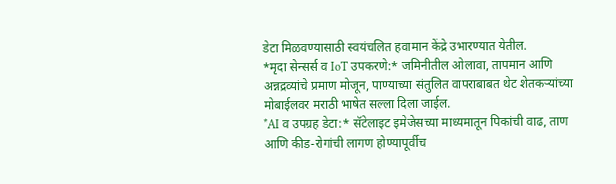डेटा मिळवण्यासाठी स्वयंचलित हवामान केंद्रे उभारण्यात येतील.
*मृदा सेन्सर्स व IoT उपकरणे:* जमिनीतील ओलावा, तापमान आणि अन्नद्रव्यांचे प्रमाण मोजून, पाण्याच्या संतुलित वापराबाबत थेट शेतकऱ्यांच्या मोबाईलवर मराठी भाषेत सल्ला दिला जाईल.
*AI व उपग्रह डेटा:* सॅटेलाइट इमेजेसच्या माध्यमातून पिकांची वाढ, ताण आणि कीड-रोगांची लागण होण्यापूर्वीच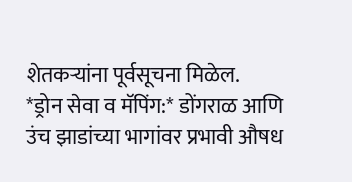शेतकऱ्यांना पूर्वसूचना मिळेल.
*ड्रोन सेवा व मॅपिंग:* डोंगराळ आणि उंच झाडांच्या भागांवर प्रभावी औषध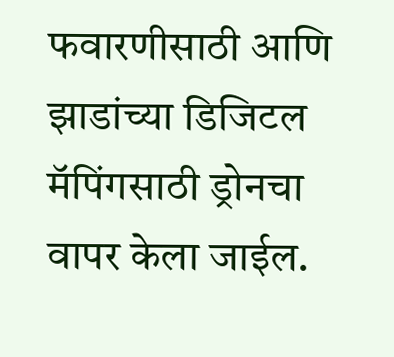फवारणीसाठी आणि झाडांच्या डिजिटल मॅपिंगसाठी ड्रोनचा वापर केला जाईल.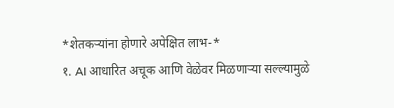*शेतकऱ्यांना होणारे अपेक्षित लाभ-*
१. AI आधारित अचूक आणि वेळेवर मिळणाऱ्या सल्ल्यामुळे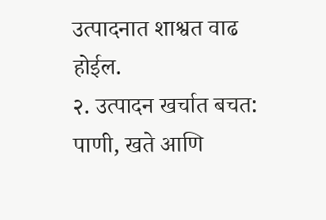उत्पादनात शाश्वत वाढ होईल.
२. उत्पादन खर्चात बचत: पाणी, खते आणि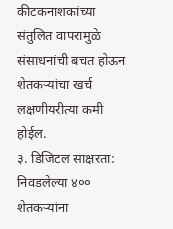कीटकनाशकांच्या संतुलित वापरामुळे संसाधनांची बचत होऊन शेतकऱ्यांचा खर्च लक्षणीयरीत्या कमी होईल.
३. डिजिटल साक्षरता: निवडलेल्या ४०० शेतकऱ्यांना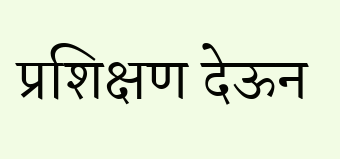प्रशिक्षण देऊन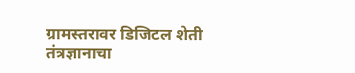ग्रामस्तरावर डिजिटल शेती तंत्रज्ञानाचा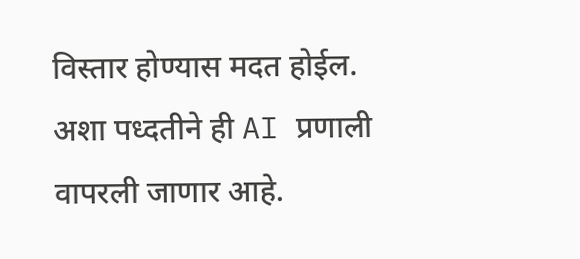विस्तार होण्यास मदत होईल. अशा पध्दतीने ही AI प्रणाली वापरली जाणार आहे.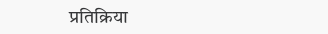प्रतिक्रिया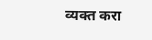व्यक्त करा